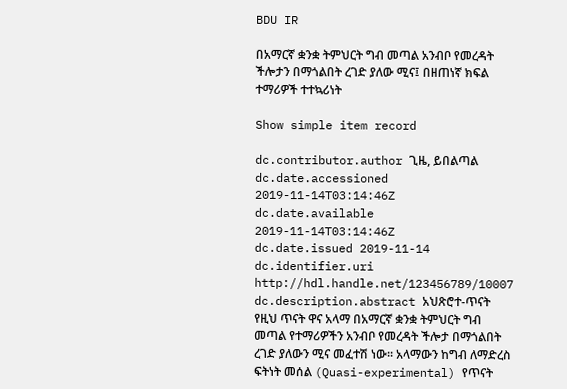BDU IR

በአማርኛ ቋንቋ ትምህርት ግብ መጣል አንብቦ የመረዳት ችሎታን በማጎልበት ረገድ ያለው ሚና፤ በዘጠነኛ ክፍል ተማሪዎች ተተኳሪነት

Show simple item record

dc.contributor.author ጊዜ, ይበልጣል
dc.date.accessioned 2019-11-14T03:14:46Z
dc.date.available 2019-11-14T03:14:46Z
dc.date.issued 2019-11-14
dc.identifier.uri http://hdl.handle.net/123456789/10007
dc.description.abstract አህጽሮተ-ጥናት የዚህ ጥናት ዋና አላማ በአማርኛ ቋንቋ ትምህርት ግብ መጣል የተማሪዎችን አንብቦ የመረዳት ችሎታ በማጎልበት ረገድ ያለውን ሚና መፈተሽ ነው፡፡ አላማውን ከግብ ለማድረስ ፍትነት መሰል (Quasi-experimental) የጥናት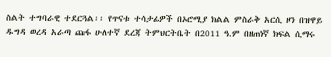ስልት ተግባራዊ ተደርጓል፡፡ የጥናቱ ተሳታፊዎች በኦሮሚያ ክልል ምስራቅ አርሲ ዞን በዝዋይ ዱግዳ ወረዳ አራጣ ጩፋ ሁለተኛ ደረጃ ትምህርትቤት በ2011 ዓ.ም በዘጠነኛ ክፍል ሲማሩ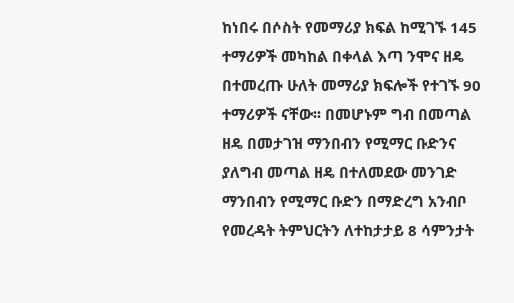ከነበሩ በሶስት የመማሪያ ክፍል ከሚገኙ 145 ተማሪዎች መካከል በቀላል እጣ ንሞና ዘዴ በተመረጡ ሁለት መማሪያ ክፍሎች የተገኙ 90 ተማሪዎች ናቸው፡፡ በመሆኑም ግብ በመጣል ዘዴ በመታገዝ ማንበብን የሚማር ቡድንና ያለግብ መጣል ዘዴ በተለመደው መንገድ ማንበብን የሚማር ቡድን በማድረግ አንብቦ የመረዳት ትምህርትን ለተከታታይ 8 ሳምንታት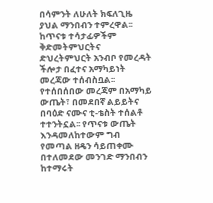በሳምንት ለሁለት ክፍለጊዜ ያህል ማንበብን ተምረዋል፡፡ ከጥናቱ ተሳታፊዎችም ቅድመትምህርትና ድህረትምህርት አንብቦ የመረዳት ችሎታ በፈተና አማካይነት መረጃው ተሰብስቧል፡፡ የተሰበሰበው መረጃም በአማካይ ውጤት፣ በመደበኛ ልይይትና በባዕድ ናሙና ቲ-ቴስት ተሰልቶ ተተንትኗል፡፡ የጥናቱ ውጤት እንዳመለከተውም ግብ የመጣል ዘዴን ሳይጠቀሙ በተለመደው መንገድ ማንበብን ከተማሩት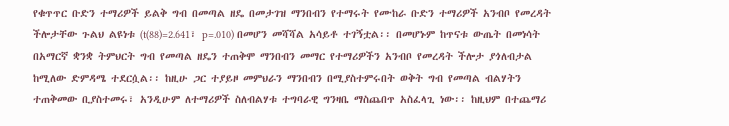የቁጥጥር ቡድን ተማሪዎች ይልቅ ግብ በመጣል ዘዴ በመታገዝ ማንበብን የተማሩት የሙከራ ቡድን ተማሪዎች አንብቦ የመረዳት ችሎታቸው ጉልህ ልዩነቱ (t(88)=2.641፣ p=.010) በመሆን መሻሻል አሳይቶ ተገኝቷል፡፡ በመሆኑም ከጥናቱ ውጤት በመነሳት በአማርኛ ቋንቋ ትምህርት ግብ የመጣል ዘዴን ተጠቅሞ ማንበብን መማር የተማሪዎችን አንብቦ የመረዳት ችሎታ ያጎለብታል ከሚለው ድምዳሜ ተደርሷል፡፡ ከዚሁ ጋር ተያይዞ መምህራን ማንበብን በሚያስተምሩበት ወቅት ግብ የመጣል ብልሃትን ተጠቅመው ቢያስተመሩ፣ አንዲሁም ለተማሪዎች ስለብልሃቱ ተግባራዊ ግንዛቤ ማስጨበጥ አስፈላጊ ነው፡፡ ከዚህም በተጨማሪ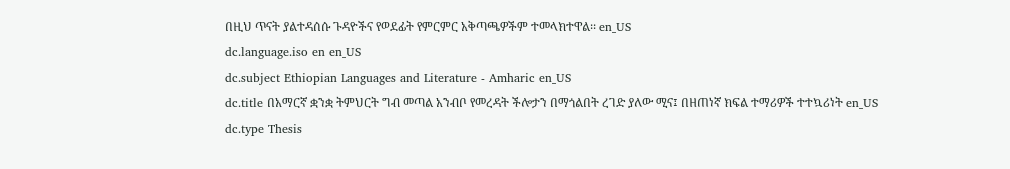በዚህ ጥናት ያልተዳሰሱ ጉዳዮችና የወደፊት የምርምር አቅጣጫዎችም ተመላክተዋል፡፡ en_US
dc.language.iso en en_US
dc.subject Ethiopian Languages and Literature - Amharic en_US
dc.title በአማርኛ ቋንቋ ትምህርት ግብ መጣል አንብቦ የመረዳት ችሎታን በማጎልበት ረገድ ያለው ሚና፤ በዘጠነኛ ክፍል ተማሪዎች ተተኳሪነት en_US
dc.type Thesis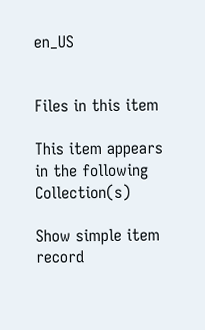en_US


Files in this item

This item appears in the following Collection(s)

Show simple item record